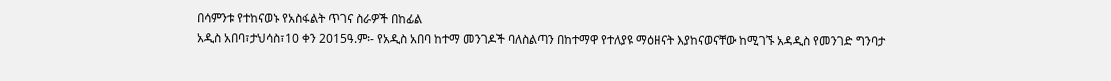በሳምንቱ የተከናወኑ የአስፋልት ጥገና ስራዎች በከፊል
አዲስ አበባ፣ታህሳስ፣10 ቀን 2015ዓ.ም፡- የአዲስ አበባ ከተማ መንገዶች ባለስልጣን በከተማዋ የተለያዩ ማዕዘናት እያከናወናቸው ከሚገኙ አዳዲስ የመንገድ ግንባታ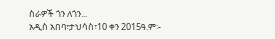ስራዎች ጎን ለጎን...
አዲስ አበባ፣ታህሳስ፣10 ቀን 2015ዓ.ም፡-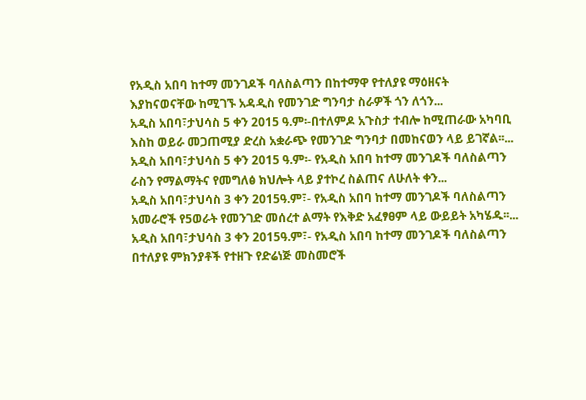የአዲስ አበባ ከተማ መንገዶች ባለስልጣን በከተማዋ የተለያዩ ማዕዘናት እያከናወናቸው ከሚገኙ አዳዲስ የመንገድ ግንባታ ስራዎች ጎን ለጎን...
አዲስ አበባ፣ታህሳስ 5 ቀን 2015 ዓ.ም፡-በተለምዶ አጉስታ ተብሎ ከሚጠራው አካባቢ እስከ ወይራ መጋጠሚያ ድረስ አቋራጭ የመንገድ ግንባታ በመከናወን ላይ ይገኛል፡፡...
አዲስ አበባ፣ታህሳስ 5 ቀን 2015 ዓ.ም፡- የአዲስ አበባ ከተማ መንገዶች ባለስልጣን ራስን የማልማትና የመግለፅ ክህሎት ላይ ያተኮረ ስልጠና ለሁለት ቀን...
አዲስ አበባ፣ታህሳስ 3 ቀን 2015ዓ.ም፣- የአዲስ አበባ ከተማ መንገዶች ባለስልጣን አመራሮች የ5ወራት የመንገድ መሰረተ ልማት የእቅድ አፈፃፀም ላይ ውይይት አካሄዱ፡፡...
አዲስ አበባ፣ታህሳስ 3 ቀን 2015ዓ.ም፣- የአዲስ አበባ ከተማ መንገዶች ባለስልጣን በተለያዩ ምክንያቶች የተዘጉ የድሬነጅ መስመሮች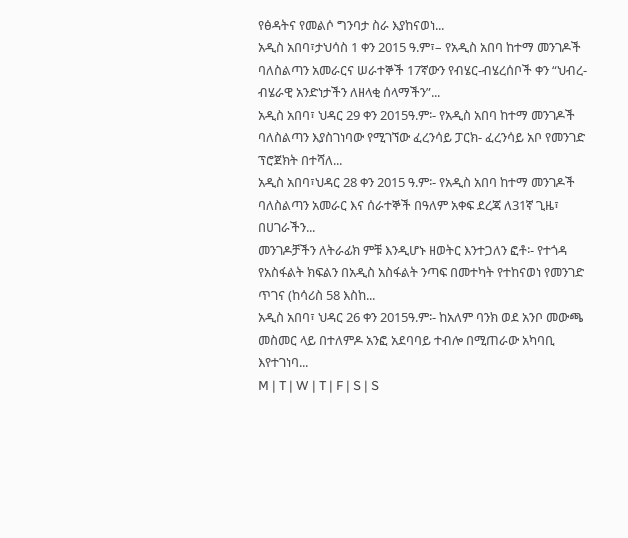የፅዳትና የመልሶ ግንባታ ስራ እያከናወነ...
አዲስ አበባ፣ታህሳስ 1 ቀን 2015 ዓ.ም፣– የአዲስ አበባ ከተማ መንገዶች ባለስልጣን አመራርና ሠራተኞች 17ኛውን የብሄር-ብሄረሰቦች ቀን “ህብረ-ብሄራዊ አንድነታችን ለዘላቂ ሰላማችን”...
አዲስ አበባ፣ ህዳር 29 ቀን 2015ዓ.ም፡- የአዲስ አበባ ከተማ መንገዶች ባለስልጣን እያስገነባው የሚገኘው ፈረንሳይ ፓርክ- ፈረንሳይ አቦ የመንገድ ፕሮጀክት በተሻለ...
አዲስ አበባ፣ህዳር 28 ቀን 2015 ዓ.ም፡- የአዲስ አበባ ከተማ መንገዶች ባለስልጣን አመራር እና ሰራተኞች በዓለም አቀፍ ደረጃ ለ31ኛ ጊዜ፣ በሀገራችን...
መንገዶቻችን ለትራፊክ ምቹ እንዲሆኑ ዘወትር እንተጋለን ፎቶ፡- የተጎዳ የአስፋልት ክፍልን በአዲስ አስፋልት ንጣፍ በመተካት የተከናወነ የመንገድ ጥገና (ከሳሪስ 58 እስከ...
አዲስ አበባ፣ ህዳር 26 ቀን 2015ዓ.ም፡- ከአለም ባንክ ወደ አንቦ መውጫ መስመር ላይ በተለምዶ አንፎ አደባባይ ተብሎ በሚጠራው አካባቢ እየተገነባ...
M | T | W | T | F | S | S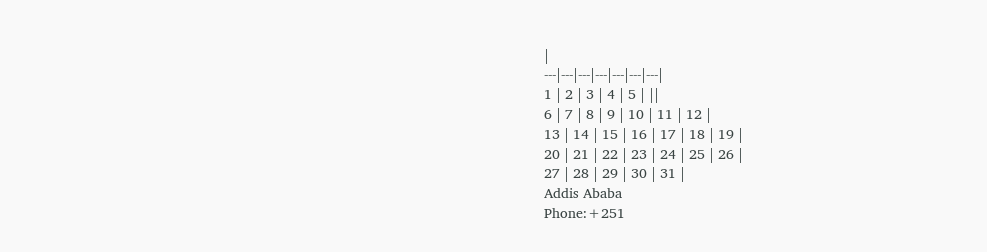|
---|---|---|---|---|---|---|
1 | 2 | 3 | 4 | 5 | ||
6 | 7 | 8 | 9 | 10 | 11 | 12 |
13 | 14 | 15 | 16 | 17 | 18 | 19 |
20 | 21 | 22 | 23 | 24 | 25 | 26 |
27 | 28 | 29 | 30 | 31 |
Addis Ababa
Phone:+251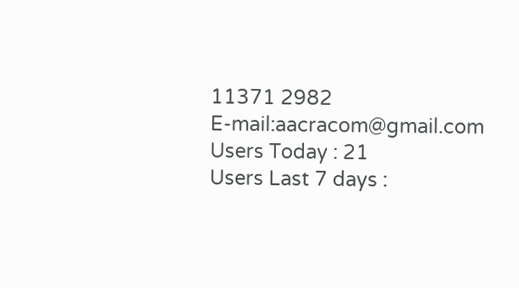11371 2982
E-mail:aacracom@gmail.com
Users Today : 21
Users Last 7 days :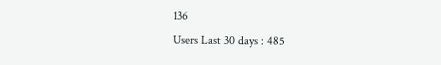136
Users Last 30 days : 485